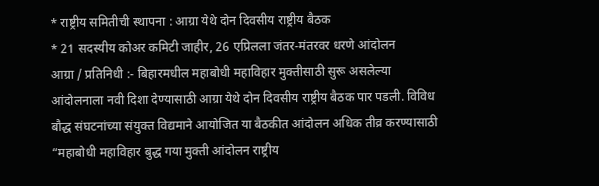* राष्ट्रीय समितीची स्थापना : आग्रा येथे दोन दिवसीय राष्ट्रीय बैठक
* 21 सदस्यीय कोअर कमिटी जाहीर, 26 एप्रिलला जंतर-मंतरवर धरणे आंदोलन
आग्रा / प्रतिनिधी :- बिहारमधील महाबोधी महाविहार मुक्तीसाठी सुरू असलेल्या आंदोलनाला नवी दिशा देण्यासाठी आग्रा येथे दोन दिवसीय राष्ट्रीय बैठक पार पडली. विविध बौद्ध संघटनांच्या संयुक्त विद्यमाने आयोजित या बैठकीत आंदोलन अधिक तीव्र करण्यासाठी “महाबोधी महाविहार बुद्ध गया मुक्ती आंदोलन राष्ट्रीय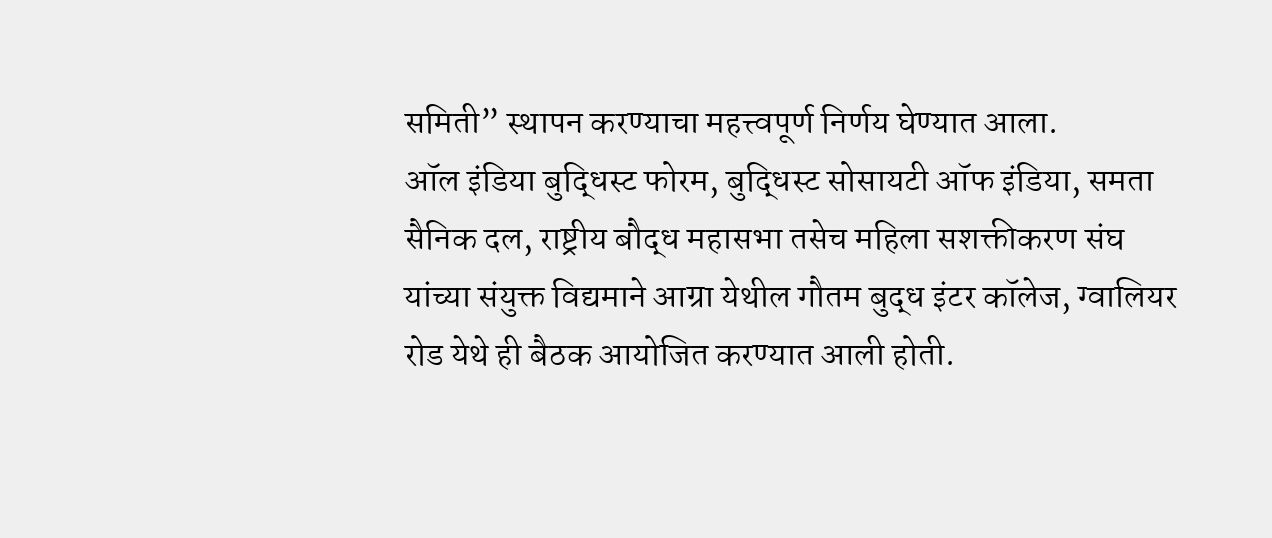समिती” स्थापन करण्याचा महत्त्वपूर्ण निर्णय घेण्यात आला.
ऑल इंडिया बुद्धिस्ट फोरम, बुद्धिस्ट सोसायटी ऑफ इंडिया, समता सैनिक दल, राष्ट्रीय बौद्ध महासभा तसेच महिला सशक्तीकरण संघ यांच्या संयुक्त विद्यमाने आग्रा येथील गौतम बुद्ध इंटर कॉलेज, ग्वालियर रोड येथे ही बैठक आयोजित करण्यात आली होती.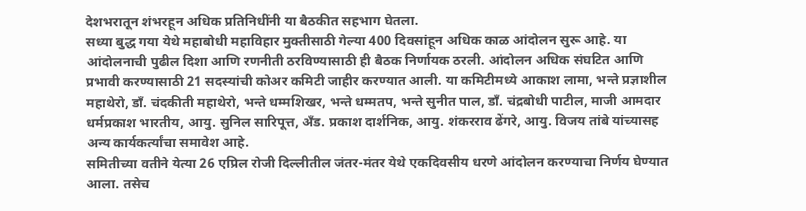देशभरातून शंभरहून अधिक प्रतिनिधींनी या बैठकीत सहभाग घेतला.
सध्या बुद्ध गया येथे महाबोधी महाविहार मुक्तीसाठी गेल्या 400 दिवसांहून अधिक काळ आंदोलन सुरू आहे. या आंदोलनाची पुढील दिशा आणि रणनीती ठरविण्यासाठी ही बैठक निर्णायक ठरली. आंदोलन अधिक संघटित आणि प्रभावी करण्यासाठी 21 सदस्यांची कोअर कमिटी जाहीर करण्यात आली. या कमिटीमध्ये आकाश लामा, भन्ते प्रज्ञाशील महाथेरो, डॉं. चंदकीती महाथेरो, भन्ते धम्मशिखर, भन्ते धम्मतप, भन्ते सुनीत पाल, डॉं. चंद्रबोधी पाटील, माजी आमदार धर्मप्रकाश भारतीय, आयु. सुनिल सारिपूत्त, ॲंड. प्रकाश दार्शनिक, आयु. शंकरराव ढेंगरे, आयु. विजय तांबे यांच्यासह अन्य कार्यकर्त्यांचा समावेश आहे.
समितीच्या वतीने येत्या 26 एप्रिल रोजी दिल्लीतील जंतर-मंतर येथे एकदिवसीय धरणे आंदोलन करण्याचा निर्णय घेण्यात आला. तसेच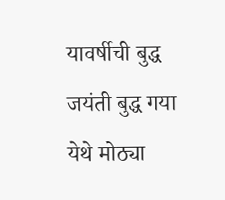यावर्षीची बुद्ध जयंती बुद्ध गया येथे मोठ्या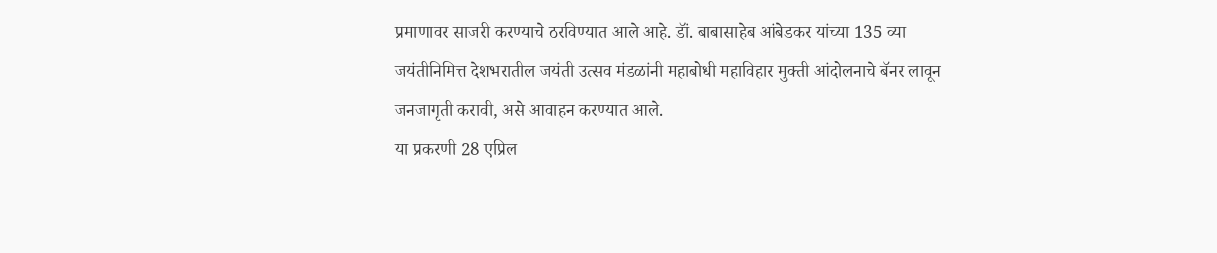प्रमाणावर साजरी करण्याचे ठरविण्यात आले आहे. डॉं. बाबासाहेब आंबेडकर यांच्या 135 व्या जयंतीनिमित्त देशभरातील जयंती उत्सव मंडळांनी महाबोधी महाविहार मुक्ती आंदोलनाचे बॅनर लावून जनजागृती करावी, असे आवाहन करण्यात आले.
या प्रकरणी 28 एप्रिल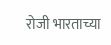रोजी भारताच्या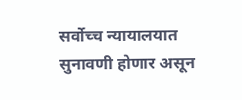सर्वोच्च न्यायालयात सुनावणी होणार असून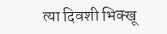त्या दिवशी भिक्खू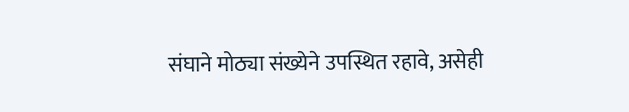संघाने मोठ्या संख्येने उपस्थित रहावे, असेही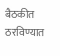बैठकीत ठरविण्यात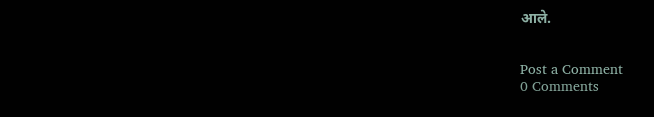आले.


Post a Comment
0 Comments